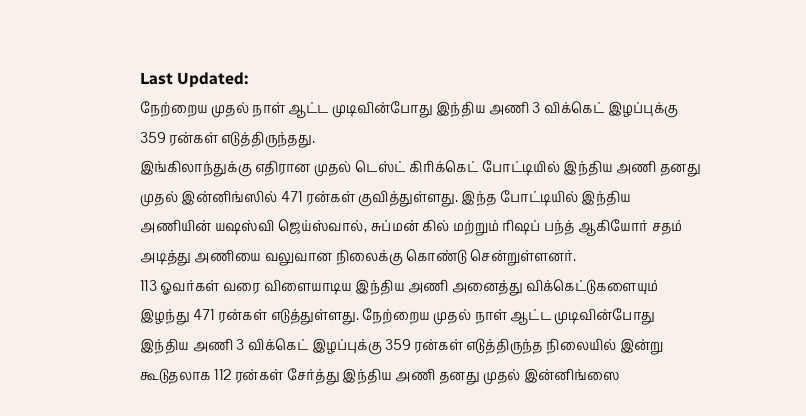Last Updated:
நேற்றைய முதல் நாள் ஆட்ட முடிவின்போது இந்திய அணி 3 விக்கெட் இழப்புக்கு 359 ரன்கள் எடுத்திருந்தது.
இங்கிலாந்துக்கு எதிரான முதல் டெஸ்ட் கிரிக்கெட் போட்டியில் இந்திய அணி தனது முதல் இன்னிங்ஸில் 471 ரன்கள் குவித்துள்ளது. இந்த போட்டியில் இந்திய அணியின் யஷஸ்வி ஜெய்ஸ்வால், சுப்மன் கில் மற்றும் ரிஷப் பந்த் ஆகியோர் சதம் அடித்து அணியை வலுவான நிலைக்கு கொண்டு சென்றுள்ளனர்.
113 ஓவர்கள் வரை விளையாடிய இந்திய அணி அனைத்து விக்கெட்டுகளையும் இழந்து 471 ரன்கள் எடுத்துள்ளது. நேற்றைய முதல் நாள் ஆட்ட முடிவின்போது இந்திய அணி 3 விக்கெட் இழப்புக்கு 359 ரன்கள் எடுத்திருந்த நிலையில் இன்று கூடுதலாக 112 ரன்கள் சேர்த்து இந்திய அணி தனது முதல் இன்னிங்ஸை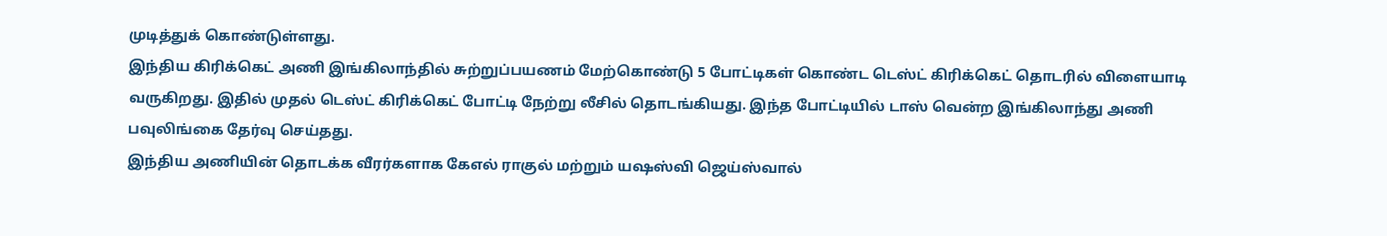முடித்துக் கொண்டுள்ளது.
இந்திய கிரிக்கெட் அணி இங்கிலாந்தில் சுற்றுப்பயணம் மேற்கொண்டு 5 போட்டிகள் கொண்ட டெஸ்ட் கிரிக்கெட் தொடரில் விளையாடி வருகிறது. இதில் முதல் டெஸ்ட் கிரிக்கெட் போட்டி நேற்று லீசில் தொடங்கியது. இந்த போட்டியில் டாஸ் வென்ற இங்கிலாந்து அணி பவுலிங்கை தேர்வு செய்தது.
இந்திய அணியின் தொடக்க வீரர்களாக கேஎல் ராகுல் மற்றும் யஷஸ்வி ஜெய்ஸ்வால்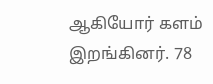ஆகியோர் களம் இறங்கினர். 78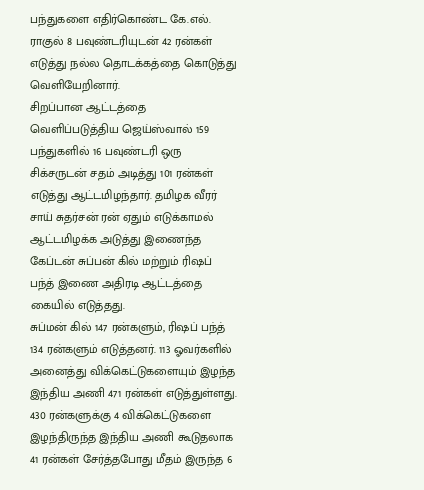பந்துகளை எதிர்கொண்ட கே.எல். ராகுல் 8 பவுண்டரியுடன் 42 ரன்கள் எடுத்து நல்ல தொடக்கத்தை கொடுத்து வெளியேறினார்.
சிறப்பான ஆட்டத்தை வெளிப்படுத்திய ஜெய்ஸ்வால் 159 பந்துகளில் 16 பவுண்டரி ஒரு சிக்சருடன் சதம் அடித்து 101 ரன்கள் எடுத்து ஆட்டமிழந்தார். தமிழக வீரர் சாய் சுதர்சன் ரன் ஏதும் எடுக்காமல் ஆட்டமிழக்க அடுத்து இணைந்த கேப்டன் சுப்பன் கில் மற்றும் ரிஷப் பந்த் இணை அதிரடி ஆட்டத்தை கையில் எடுத்தது.
சுப்மன் கில் 147 ரன்களும், ரிஷப் பந்த் 134 ரன்களும் எடுத்தனர். 113 ஓவர்களில் அனைத்து விக்கெட்டுகளையும் இழந்த இந்திய அணி 471 ரன்கள் எடுத்துள்ளது.
430 ரன்களுக்கு 4 விக்கெட்டுகளை இழந்திருந்த இந்திய அணி கூடுதலாக 41 ரன்கள் சேர்த்தபோது மீதம் இருந்த 6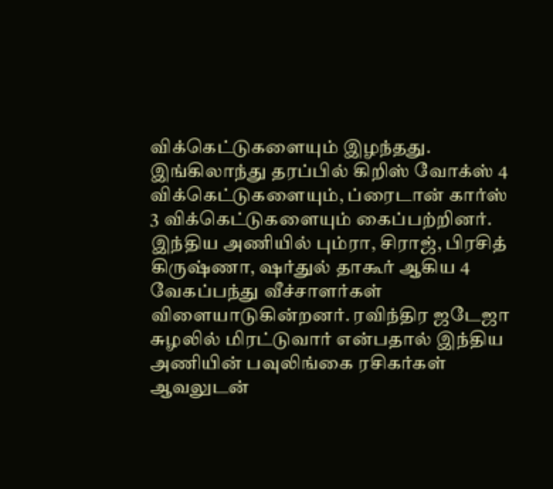விக்கெட்டுகளையும் இழந்தது.
இங்கிலாந்து தரப்பில் கிறிஸ் வோக்ஸ் 4 விக்கெட்டுகளையும், ப்ரைடான் கார்ஸ் 3 விக்கெட்டுகளையும் கைப்பற்றினர். இந்திய அணியில் பும்ரா, சிராஜ், பிரசித் கிருஷ்ணா, ஷர்துல் தாகூர் ஆகிய 4 வேகப்பந்து வீச்சாளர்கள் விளையாடுகின்றனர். ரவிந்திர ஜடேஜா சுழலில் மிரட்டுவார் என்பதால் இந்திய அணியின் பவுலிங்கை ரசிகர்கள் ஆவலுடன்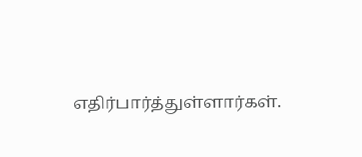எதிர்பார்த்துள்ளார்கள்.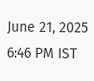June 21, 2025 6:46 PM IST